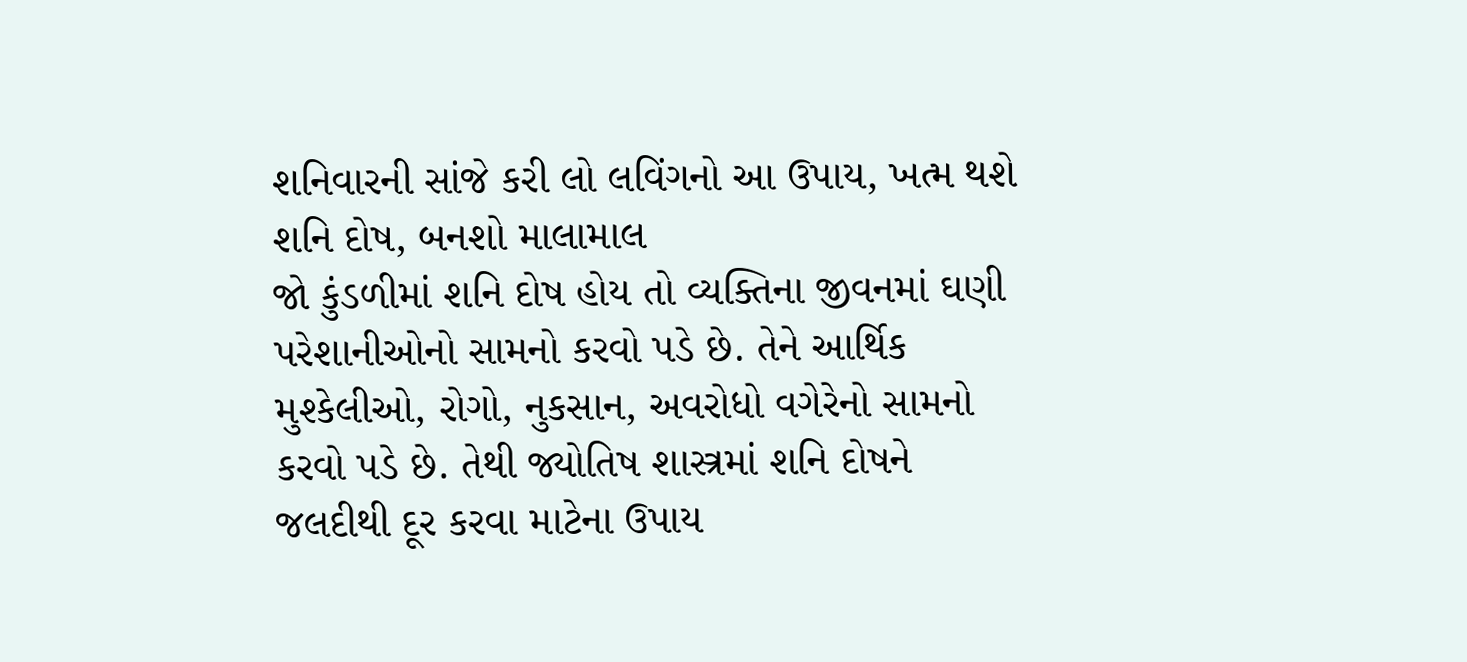શનિવારની સાંજે કરી લો લવિંગનો આ ઉપાય, ખત્મ થશે શનિ દોષ, બનશો માલામાલ
જો કુંડળીમાં શનિ દોષ હોય તો વ્યક્તિના જીવનમાં ઘણી પરેશાનીઓનો સામનો કરવો પડે છે. તેને આર્થિક મુશ્કેલીઓ, રોગો, નુકસાન, અવરોધો વગેરેનો સામનો કરવો પડે છે. તેથી જ્યોતિષ શાસ્ત્રમાં શનિ દોષને જલદીથી દૂર કરવા માટેના ઉપાય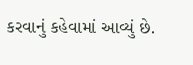કરવાનું કહેવામાં આવ્યું છે.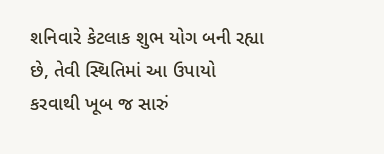શનિવારે કેટલાક શુભ યોગ બની રહ્યા છે, તેવી સ્થિતિમાં આ ઉપાયો કરવાથી ખૂબ જ સારું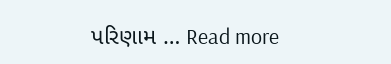પરિણામ … Read more